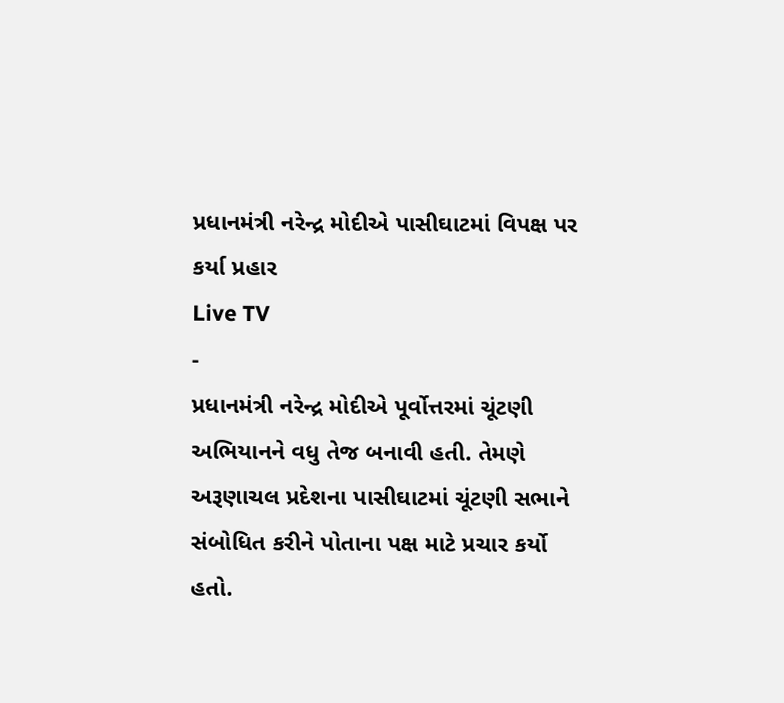પ્રધાનમંત્રી નરેન્દ્ર મોદીએ પાસીઘાટમાં વિપક્ષ પર કર્યા પ્રહાર
Live TV
-
પ્રધાનમંત્રી નરેન્દ્ર મોદીએ પૂર્વોત્તરમાં ચૂંટણી અભિયાનને વધુ તેજ બનાવી હતી. તેમણે અરૂણાચલ પ્રદેશના પાસીઘાટમાં ચૂંટણી સભાને સંબોધિત કરીને પોતાના પક્ષ માટે પ્રચાર કર્યો હતો.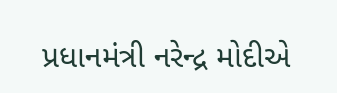પ્રધાનમંત્રી નરેન્દ્ર મોદીએ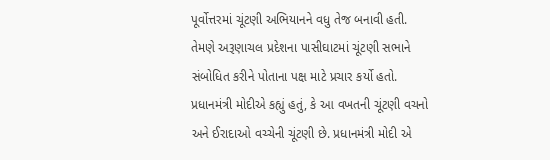પૂર્વોત્તરમાં ચૂંટણી અભિયાનને વધુ તેજ બનાવી હતી. તેમણે અરૂણાચલ પ્રદેશના પાસીઘાટમાં ચૂંટણી સભાને સંબોધિત કરીને પોતાના પક્ષ માટે પ્રચાર કર્યો હતો. પ્રધાનમંત્રી મોદીએ કહ્યું હતું, કે આ વખતની ચૂંટણી વચનો અને ઈરાદાઓ વચ્ચેની ચૂંટણી છે. પ્રધાનમંત્રી મોદી એ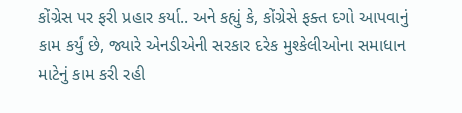કોંગ્રેસ પર ફરી પ્રહાર કર્યા.. અને કહ્યું કે, કોંગ્રેસે ફક્ત દગો આપવાનું કામ કર્યું છે, જ્યારે એનડીએની સરકાર દરેક મુશ્કેલીઓના સમાધાન માટેનું કામ કરી રહી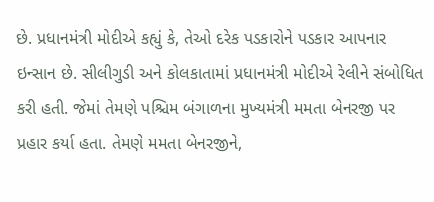છે. પ્રધાનમંત્રી મોદીએ કહ્યું કે, તેઓ દરેક પડકારોને પડકાર આપનાર ઇન્સાન છે. સીલીગુડી અને કોલકાતામાં પ્રધાનમંત્રી મોદીએ રેલીને સંબોધિત કરી હતી. જેમાં તેમણે પશ્ચિમ બંગાળના મુખ્યમંત્રી મમતા બેનરજી પર પ્રહાર કર્યા હતા. તેમણે મમતા બેનરજીને,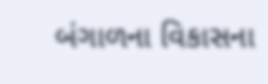બંગાળના વિકાસના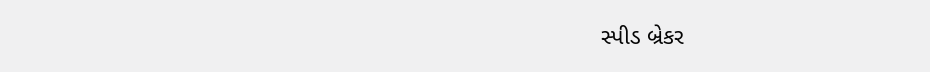સ્પીડ બ્રેકર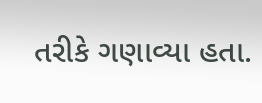તરીકે ગણાવ્યા હતા.